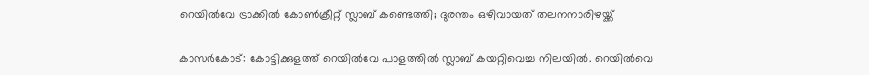റെയിൽവേ ട്രാക്കിൽ കോൺക്രീറ്റ് സ്ലാബ് കണ്ടെത്തി; ദുരന്തം ഒഴിവായത് തലനനാരിഴയ്ക്ക്

കാസർകോട്: കോട്ടിക്കുളത്ത് റെയിൽവേ പാളത്തിൽ സ്ലാബ് കയറ്റിവെച്ച നിലയിൽ. റെയിൽവെ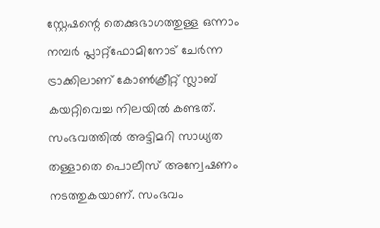സ്റ്റേഷന്റെ തെക്കുഭാഗത്തുള്ള ഒന്നാം നമ്പർ പ്ലാറ്റ്‌ഫോമിനോട് ചേർന്ന ട്രാക്കിലാണ് കോൺക്രീറ്റ് സ്ലാബ് കയറ്റിവെച്ച നിലയിൽ കണ്ടത്. സംഭവത്തിൽ അട്ടിമറി സാധ്യത തള്ളാതെ പൊലീസ് അന്വേഷണം നടത്തുകയാണ്. സംഭവം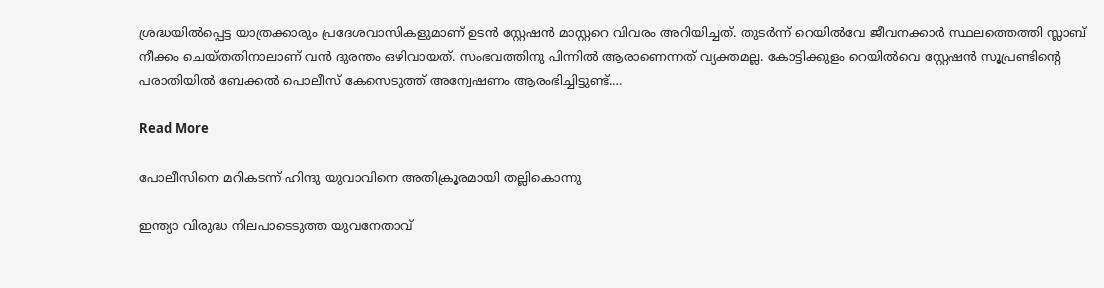ശ്രദ്ധയിൽപ്പെട്ട യാത്രക്കാരും പ്രദേശവാസികളുമാണ് ഉടൻ സ്റ്റേഷൻ മാസ്റ്ററെ വിവരം അറിയിച്ചത്. തുടർന്ന് റെയിൽവേ ജീവനക്കാർ സ്ഥലത്തെത്തി സ്ലാബ് നീക്കം ചെയ്‌തതിനാലാണ് വൻ ദുരന്തം ഒഴിവായത്. സംഭവത്തിനു പിന്നിൽ ആരാണെന്നത് വ്യക്തമല്ല. കോട്ടിക്കുളം റെയിൽവെ സ്റ്റേഷൻ സൂപ്രണ്ടിൻ്റെ പരാതിയിൽ ബേക്കൽ പൊലീസ് കേസെടുത്ത് അന്വേഷണം ആരംഭിച്ചിട്ടുണ്ട്.…

Read More

പോലീസിനെ മറികടന്ന് ഹിന്ദു യുവാവിനെ അതിക്രൂരമായി തല്ലികൊന്നു

ഇന്ത്യാ വിരുദ്ധ നിലപാടെടുത്ത യുവനേതാവ്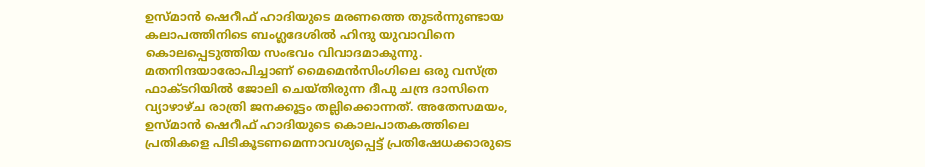ഉസ്മാൻ ഷെറീഫ് ഹാദിയുടെ മരണത്തെ തുടർന്നുണ്ടായ കലാപത്തിനിടെ ബംഗ്ലദേശിൽ ഹിന്ദു യുവാവിനെ കൊലപ്പെടുത്തിയ സംഭവം വിവാദമാകുന്നു. മതനിന്ദയാരോപിച്ചാണ് മൈമെൻസിംഗിലെ ഒരു വസ്ത്ര ഫാക്ടറിയിൽ ജോലി ചെയ്തിരുന്ന ദീപു ചന്ദ്ര ദാസിനെ വ്യാഴാഴ്ച രാത്രി ജനക്കൂട്ടം തല്ലിക്കൊന്നത്. അതേസമയം, ഉസ്മാൻ ഷെറീഫ് ഹാദിയുടെ കൊലപാതകത്തിലെ പ്രതികളെ പിടികൂടണമെന്നാവശ്യപ്പെട്ട് പ്രതിഷേധക്കാരുടെ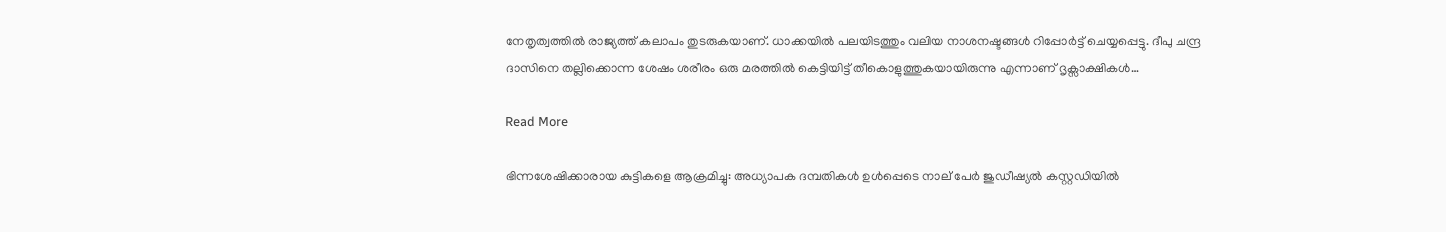നേതൃത്വത്തിൽ രാജ്യത്ത് കലാപം തുടരുകയാണ്. ധാക്കയിൽ പലയിടത്തും വലിയ നാശനഷ്ടങ്ങൾ റിപ്പോർട്ട് ചെയ്യപ്പെട്ടു. ദീപു ചന്ദ്ര ദാസിനെ തല്ലിക്കൊന്ന ശേഷം ശരീരം ഒരു മരത്തിൽ കെട്ടിയിട്ട് തീകൊളുത്തുകയായിരുന്നു എന്നാണ് ദൃക്സാക്ഷികൾ…

Read More

ഭിന്നശേഷിക്കാരായ കുട്ടികളെ ആക്രമിച്ചു: അധ്യാപക ദമ്പതികൾ ഉൾപ്പെടെ നാല് പേർ ജുഡീഷ്യൽ കസ്റ്റഡിയിൽ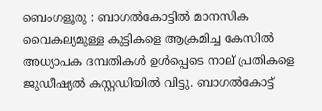ബെംഗളൂരു : ബാഗൽകോട്ടിൽ മാനസിക വൈകല്യമുള്ള കുട്ടികളെ ആക്രമിച്ച കേസിൽ അധ്യാപക ദമ്പതികൾ ഉൾപ്പെടെ നാല് പ്രതികളെ ജുഡീഷ്യൽ കസ്റ്റഡിയിൽ വിട്ടു. ബാഗൽകോട്ട്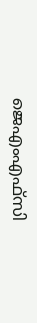ജെഎംഎഫ്‌സി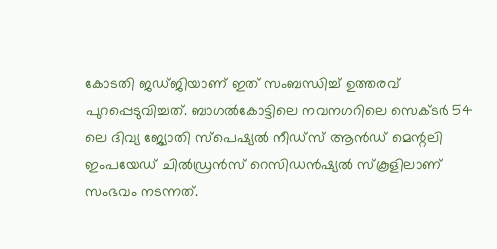കോടതി ജഡ്ജിയാണ് ഇത് സംബന്ധിച്ച് ഉത്തരവ് പുറപ്പെടുവിച്ചത്. ബാഗൽകോട്ടിലെ നവനഗറിലെ സെക്ടർ 54 ലെ ദിവ്യ ജ്യോതി സ്പെഷ്യൽ നീഡ്‌സ് ആൻഡ് മെന്റലി ഇംപയേഡ് ചിൽഡ്രൻസ് റെസിഡൻഷ്യൽ സ്‌കൂളിലാണ് സംഭവം നടന്നത്.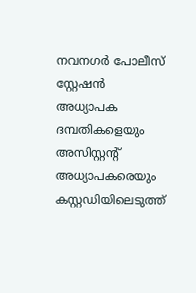നവനഗർ പോലീസ് സ്റ്റേഷൻ അധ്യാപക ദമ്പതികളെയും അസിസ്റ്റന്റ് അധ്യാപകരെയും കസ്റ്റഡിയിലെടുത്ത്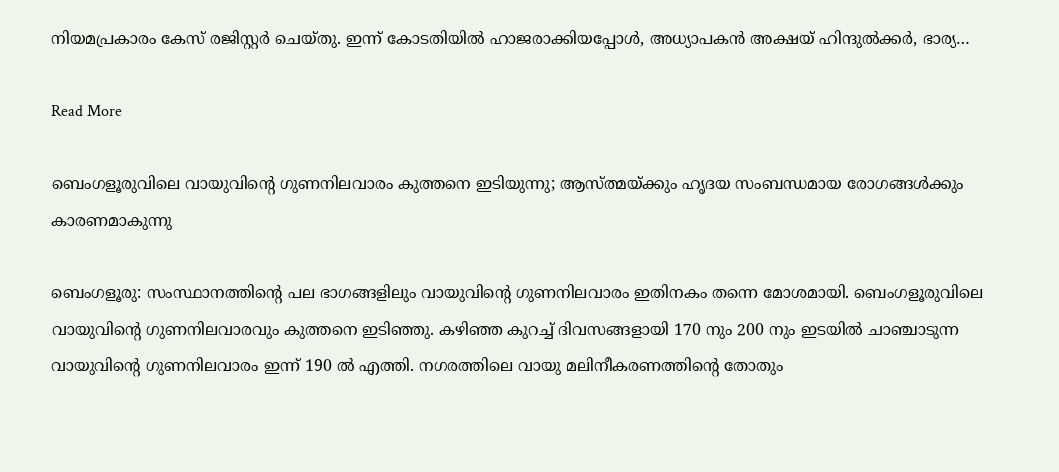നിയമപ്രകാരം കേസ് രജിസ്റ്റർ ചെയ്തു. ഇന്ന് കോടതിയിൽ ഹാജരാക്കിയപ്പോൾ, അധ്യാപകൻ അക്ഷയ് ഹിന്ദുൽക്കർ, ഭാര്യ…

Read More

ബെംഗളൂരുവിലെ വായുവിന്റെ ഗുണനിലവാരം കുത്തനെ ഇടിയുന്നു; ആസ്ത്മയ്ക്കും ഹൃദയ സംബന്ധമായ രോഗങ്ങൾക്കും കാരണമാകുന്നു

ബെംഗളൂരു: സംസ്ഥാനത്തിന്റെ പല ഭാഗങ്ങളിലും വായുവിന്റെ ഗുണനിലവാരം ഇതിനകം തന്നെ മോശമായി. ബെംഗളൂരുവിലെ വായുവിന്റെ ഗുണനിലവാരവും കുത്തനെ ഇടിഞ്ഞു. കഴിഞ്ഞ കുറച്ച് ദിവസങ്ങളായി 170 നും 200 നും ഇടയിൽ ചാഞ്ചാടുന്ന വായുവിന്റെ ഗുണനിലവാരം ഇന്ന് 190 ൽ എത്തി. നഗരത്തിലെ വായു മലിനീകരണത്തിന്റെ തോതും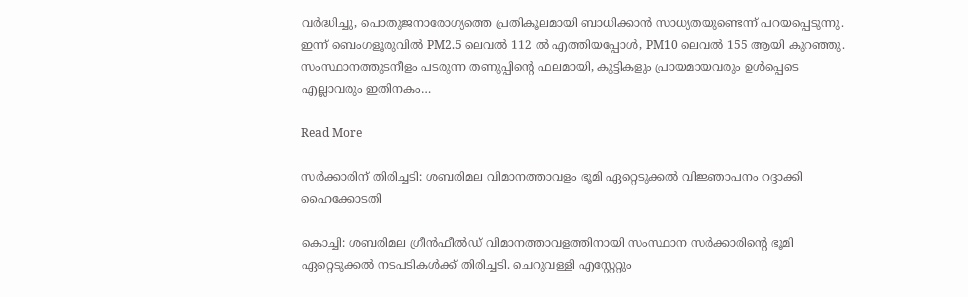വർദ്ധിച്ചു, പൊതുജനാരോഗ്യത്തെ പ്രതികൂലമായി ബാധിക്കാൻ സാധ്യതയുണ്ടെന്ന് പറയപ്പെടുന്നു. ഇന്ന് ബെംഗളൂരുവിൽ PM2.5 ലെവൽ 112 ൽ എത്തിയപ്പോൾ, PM10 ലെവൽ 155 ആയി കുറഞ്ഞു. സംസ്ഥാനത്തുടനീളം പടരുന്ന തണുപ്പിന്റെ ഫലമായി, കുട്ടികളും പ്രായമായവരും ഉൾപ്പെടെ എല്ലാവരും ഇതിനകം…

Read More

സർക്കാരിന് തിരിച്ചടി: ശബരിമല വിമാനത്താവളം ഭൂമി ഏറ്റെടുക്കൽ വിജ്ഞാപനം റദ്ദാക്കി ഹൈക്കോടതി

കൊച്ചി: ശബരിമല ഗ്രീന്‍ഫീല്‍ഡ് വിമാനത്താവളത്തിനായി സംസ്ഥാന സര്‍ക്കാരിന്റെ ഭൂമി ഏറ്റെടുക്കല്‍ നടപടികള്‍ക്ക് തിരിച്ചടി. ചെറുവള്ളി എസ്റ്റേറ്റും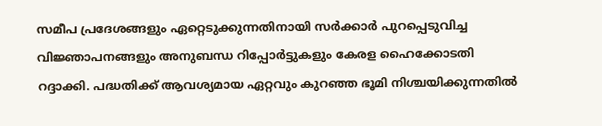സമീപ പ്രദേശങ്ങളും ഏറ്റെടുക്കുന്നതിനായി സര്‍ക്കാര്‍ പുറപ്പെടുവിച്ച വിജ്ഞാപനങ്ങളും അനുബന്ധ റിപ്പോര്‍ട്ടുകളും കേരള ഹൈക്കോടതി റദ്ദാക്കി. പദ്ധതിക്ക് ആവശ്യമായ ഏറ്റവും കുറഞ്ഞ ഭൂമി നിശ്ചയിക്കുന്നതിൽ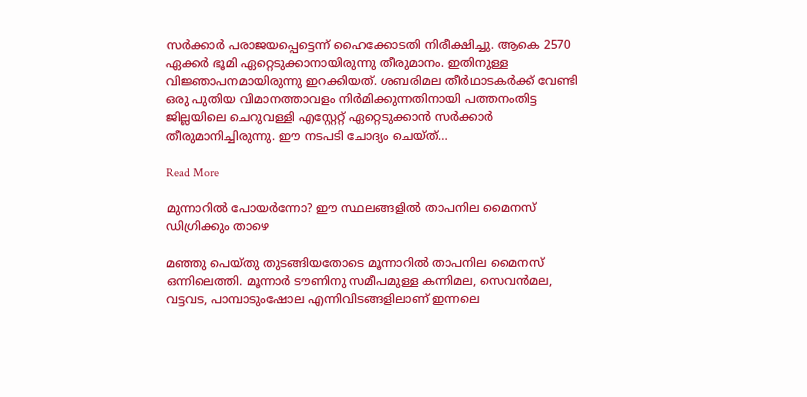സർക്കാർ പരാജയപ്പെട്ടെന്ന് ഹൈക്കോടതി നിരീക്ഷിച്ചു. ആകെ 2570 ഏക്കർ ഭൂമി ഏറ്റെടുക്കാനായിരുന്നു തീരുമാനം. ഇതിനുള്ള വിജ്ഞാപനമായിരുന്നു ഇറക്കിയത്. ശബരിമല തീർഥാടകർക്ക് വേണ്ടി ഒരു പുതിയ വിമാനത്താവളം നിർമിക്കുന്നതിനായി പത്തനംതിട്ട ജില്ലയിലെ ചെറുവള്ളി എസ്റ്റേറ്റ് ഏറ്റെടുക്കാൻ സർക്കാർ തീരുമാനിച്ചിരുന്നു. ഈ നടപടി ചോദ്യം ചെയ്ത്…

Read More

മുന്നാറിൽ പോയർന്നോ? ഈ സ്ഥലങ്ങളിൽ താപനില മൈനസ് ഡിഗ്രിക്കും താഴെ

മഞ്ഞു പെയ്തു തുടങ്ങിയതോടെ മൂന്നാറിൽ താപനില മൈനസ് ഒന്നിലെത്തി. മൂന്നാർ ടൗണിനു സമീപമുള്ള കന്നിമല, സെവൻമല, വട്ടവട, പാമ്പാടുംഷോല എന്നിവിടങ്ങളിലാണ് ഇന്നലെ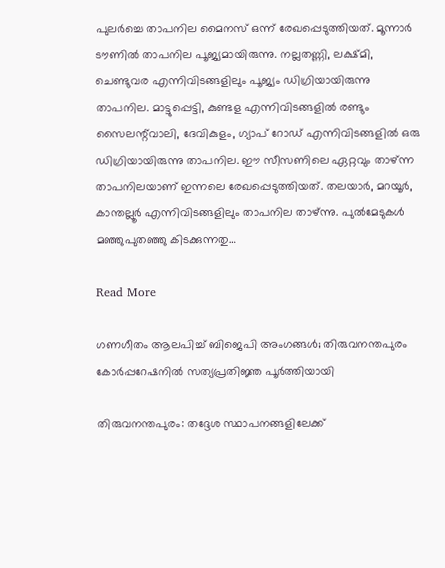പുലർച്ചെ താപനില മൈനസ് ഒന്ന് രേഖപ്പെടുത്തിയത്. മൂന്നാർ ടൗണിൽ താപനില പൂജ്യമായിരുന്നു. നല്ലതണ്ണി, ലക്ഷ്മി, ചെണ്ടുവര എന്നിവിടങ്ങളിലും പൂജ്യം ഡിഗ്രിയായിരുന്നു താപനില. മാട്ടുപ്പെട്ടി, കുണ്ടള എന്നിവിടങ്ങളിൽ രണ്ടും സൈലന്റ്‌വാലി, ദേവികുളം, ഗ്യാപ് റോഡ് എന്നിവിടങ്ങളിൽ ഒരു ഡിഗ്രിയായിരുന്നു താപനില. ഈ സീസണിലെ ഏറ്റവും താഴ്ന്ന താപനിലയാണ് ഇന്നലെ രേഖപ്പെടുത്തിയത്. തലയാർ, മറയൂർ, കാന്തല്ലൂർ എന്നിവിടങ്ങളിലും താപനില താഴ്ന്നു. പുൽമേടുകൾ മഞ്ഞുപുതഞ്ഞു കിടക്കുന്നതു…

Read More

ഗണഗീതം ആലപിച്ച് ബിജെപി അംഗങ്ങൾ; തിരുവനന്തപുരം കോർപ്പറേഷനിൽ സത്യപ്രതിജ്ഞ പൂർത്തിയായി

തിരുവനന്തപുരം: തദ്ദേശ സ്ഥാപനങ്ങളിലേക്ക്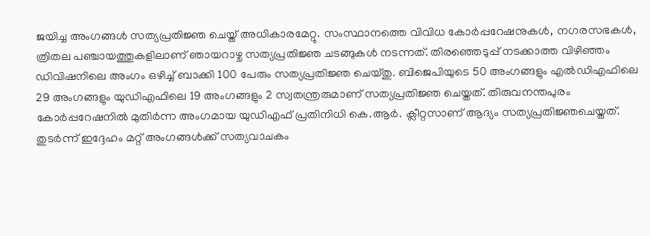ജയിച്ച അംഗങ്ങൾ സത്യപ്രതിജ്ഞ ചെയ്ത് അധികാരമേറ്റു. സംസ്ഥാനത്തെ വിവിധ കോർപ്പറേഷനുകൾ, നഗരസഭകൾ, ത്രിതല പഞ്ചായത്തുകളിലാണ് ഞായറാഴ്ച സത്യപ്രതിജ്ഞ ചടങ്ങുകൾ നടന്നത്. തിരഞ്ഞെടുപ്പ് നടക്കാത്ത വിഴി‌ഞ്ഞം ഡിവിഷനിലെ അംഗം ഒഴിച്ച് ബാക്കി 100 പേരും സത്യപ്രതിജ്ഞ ചെയ്തു. ബിജെപിയുടെ 50 അംഗങ്ങളും എൽഡിഎഫിലെ 29 അംഗങ്ങളും യുഡിഎഫിലെ 19 അംഗങ്ങളും 2 സ്വതന്ത്രരുമാണ് സത്യപ്രതിജ്ഞ ചെയ്തത്. തിരുവനന്തപുരം കോർപ്പറേഷനിൽ മുതിർന്ന അംഗമായ യുഡിഎഫ് പ്രതിനിധി കെ.ആർ. ക്ലീറ്റസാണ് ആദ്യം സത്യപ്രതിജ്ഞചെയ്തത്. തുടർന്ന് ഇദ്ദേഹം മറ്റ് അംഗങ്ങൾക്ക് സത്യവാചകം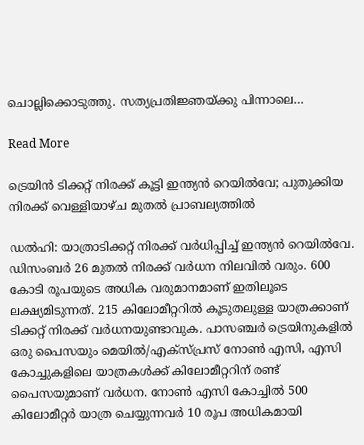ചൊല്ലിക്കൊടുത്തു. സത്യപ്രതിജ്ഞയ്ക്കു പിന്നാലെ…

Read More

ട്രെയിൻ ടിക്കറ്റ് നിരക്ക് കൂട്ടി ഇന്ത്യൻ റെയിൽവേ; പുതുക്കിയ നിരക്ക് വെള്ളിയാഴ്ച മുതൽ പ്രാബല്യത്തിൽ

ഡൽഹി: യാത്രാടിക്കറ്റ് നിരക്ക് വർധിപ്പിച്ച് ഇന്ത്യൻ റെയിൽവേ. ഡിസംബർ 26 മുതൽ നിരക്ക് വർധന നിലവിൽ വരും. 600 കോടി രൂപയുടെ അധിക വരുമാനമാണ് ഇതിലൂടെ ലക്ഷ്യമിടുന്നത്. 215 കിലോമീറ്ററിൽ കൂടുതലുള്ള യാത്രക്കാണ് ടിക്കറ്റ് നിരക്ക് വർധനയുണ്ടാവുക. പാസഞ്ചർ ട്രെയിനുകളിൽ ഒരു പൈസയും മെയിൽ/എക്‌സ്പ്രസ് നോൺ എസി, എസി കോച്ചുകളിലെ യാത്രകൾക്ക് കിലോമീറ്ററിന് രണ്ട് പൈസയുമാണ് വർധന. നോൺ എസി കോച്ചിൽ 500 കിലോമീറ്റർ യാത്ര ചെയ്യുന്നവർ 10 രൂപ അധികമായി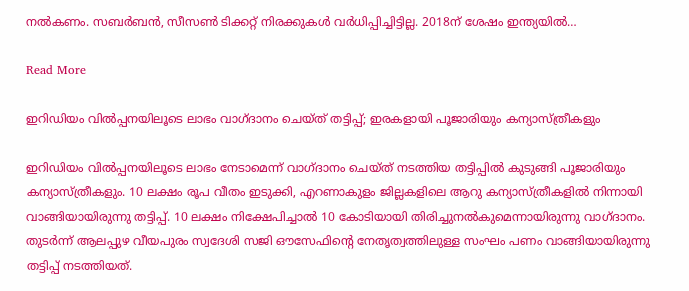നൽകണം. സബർബൻ, സീസൺ ടിക്കറ്റ് നിരക്കുകൾ വർധിപ്പിച്ചിട്ടില്ല. 2018ന് ശേഷം ഇന്ത്യയിൽ…

Read More

ഇറിഡിയം വില്‍പ്പനയിലൂടെ ലാഭം വാഗ്ദാനം ചെയ്ത് തട്ടിപ്പ്; ഇരകളായി പൂജാരിയും കന്യാസ്ത്രീകളും

ഇറിഡിയം വില്‍പ്പനയിലൂടെ ലാഭം നേടാമെന്ന് വാഗ്ദാനം ചെയ്ത് നടത്തിയ തട്ടിപ്പില്‍ കുടുങ്ങി പൂജാരിയും കന്യാസ്ത്രീകളും. 10 ലക്ഷം രൂപ വീതം ഇടുക്കി, എറണാകുളം ജില്ലകളിലെ ആറു കന്യാസ്ത്രീകളില്‍ നിന്നായി വാങ്ങിയായിരുന്നു തട്ടിപ്പ്. 10 ലക്ഷം നിക്ഷേപിച്ചാല്‍ 10 കോടിയായി തിരിച്ചുനല്‍കുമെന്നായിരുന്നു വാഗ്ദാനം. തുടര്‍ന്ന് ആലപ്പുഴ വീയപുരം സ്വദേശി സജി ഔസേഫിന്റെ നേതൃത്വത്തിലുള്ള സംഘം പണം വാങ്ങിയായിരുന്നു തട്ടിപ്പ് നടത്തിയത്.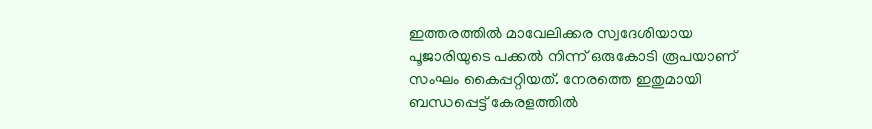ഇത്തരത്തില്‍ മാവേലിക്കര സ്വദേശിയായ പൂജാരിയുടെ പക്കല്‍ നിന്ന് ഒരുകോടി രൂപയാണ് സംഘം കൈപ്പറ്റിയത്. നേരത്തെ ഇതുമായി ബന്ധപ്പെട്ട് കേരളത്തില്‍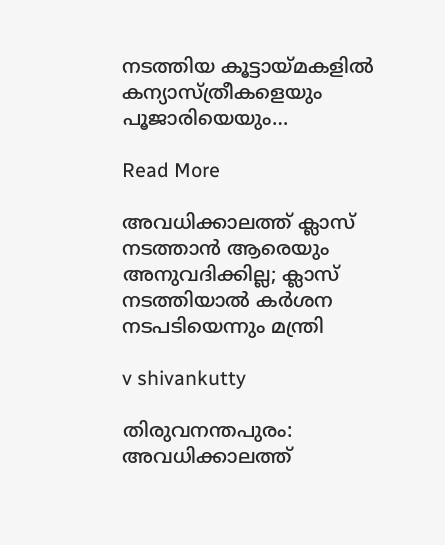നടത്തിയ കൂട്ടായ്മകളില്‍ കന്യാസ്ത്രീകളെയും പൂജാരിയെയും…

Read More

അവധിക്കാലത്ത് ക്ലാസ് നടത്താൻ ആരെയും അനുവദിക്കില്ല; ക്ലാസ് നടത്തിയാൽ കർശന നടപടിയെന്നും മന്ത്രി

v shivankutty

തിരുവനന്തപുരം: അവധിക്കാലത്ത്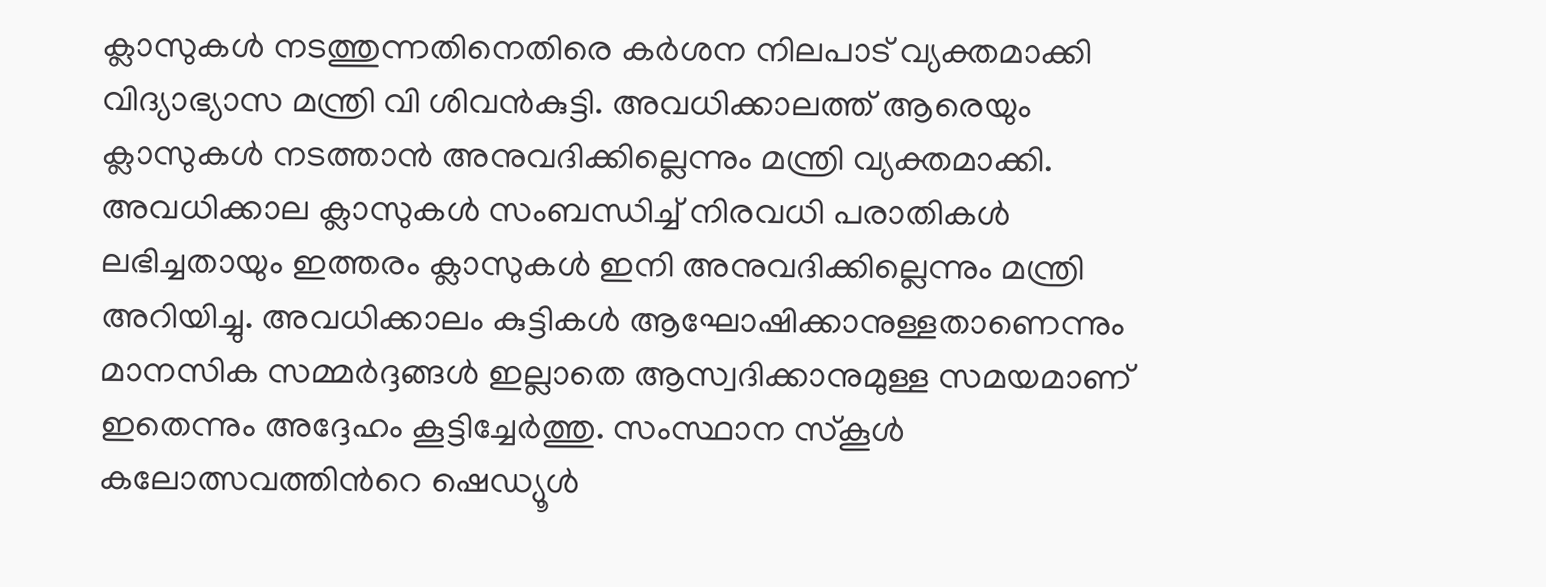ക്ലാസുകൾ നടത്തുന്നതിനെതിരെ കർശന നിലപാട് വ്യക്തമാക്കി വിദ്യാഭ്യാസ മന്ത്രി വി ശിവൻകുട്ടി. അവധിക്കാലത്ത് ആരെയും ക്ലാസുകൾ നടത്താൻ അനുവദിക്കില്ലെന്നും മന്ത്രി വ്യക്തമാക്കി. അവധിക്കാല ക്ലാസുകൾ സംബന്ധിച്ച് നിരവധി പരാതികൾ ലഭിച്ചതായും ഇത്തരം ക്ലാസുകൾ ഇനി അനുവദിക്കില്ലെന്നും മന്ത്രി അറിയിച്ചു. അവധിക്കാലം കുട്ടികൾ ആഘോഷിക്കാനുള്ളതാണെന്നും മാനസിക സമ്മർദ്ദങ്ങൾ ഇല്ലാതെ ആസ്വദിക്കാനുമുള്ള സമയമാണ് ഇതെന്നും അദ്ദേഹം കൂട്ടിച്ചേർത്തു. സംസ്ഥാന സ്കൂൾ കലോത്സവത്തിന്‍റെ ഷെഡ്യൂൾ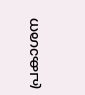പ്രകാശന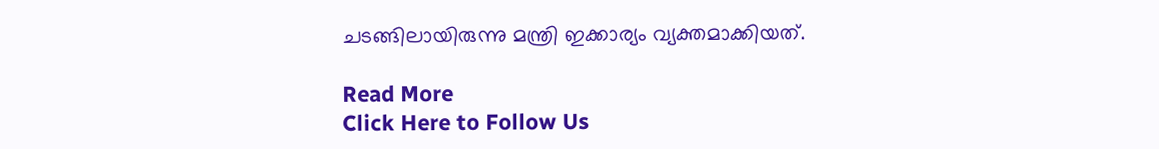ചടങ്ങിലായിരുന്നു മന്ത്രി ഇക്കാര്യം വ്യക്തമാക്കിയത്.

Read More
Click Here to Follow Us